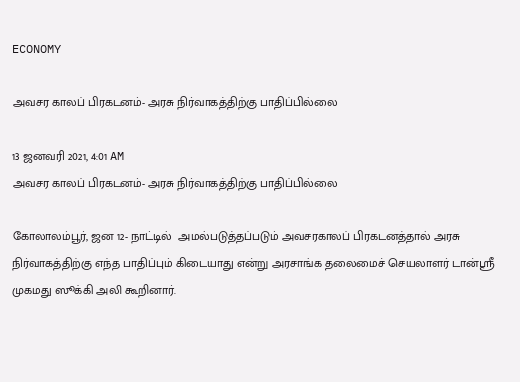ECONOMY

அவசர காலப் பிரகடனம்- அரசு நிர்வாகத்திற்கு பாதிப்பில்லை

13 ஜனவரி 2021, 4:01 AM
அவசர காலப் பிரகடனம்- அரசு நிர்வாகத்திற்கு பாதிப்பில்லை

கோலாலம்பூர், ஜன 12- நாட்டில்  அமல்படுத்தப்படும் அவசரகாலப் பிரகடனத்தால் அரசு நிர்வாகத்திற்கு எந்த பாதிப்பும் கிடையாது என்று அரசாங்க தலைமைச் செயலாளர் டான்ஸ்ரீ முகமது ஸூக்கி அலி கூறினார்.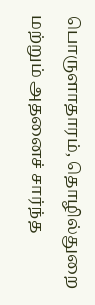பொருளாதாரம், தொழில்துறை மற்றும் அதனைச் சார்ந்த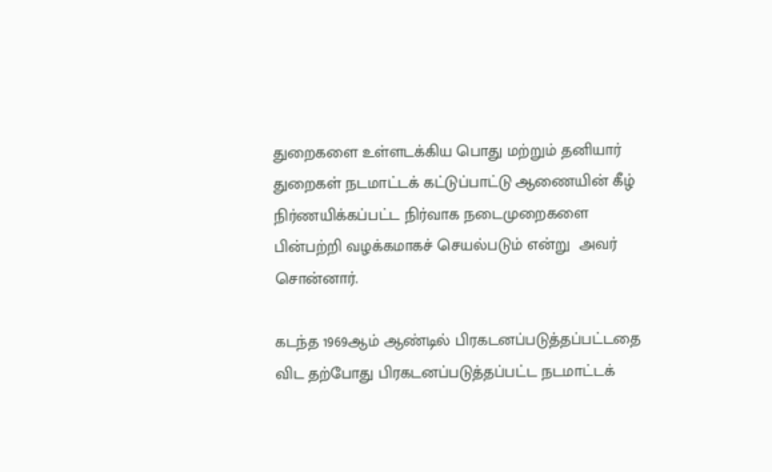துறைகளை உள்ளடக்கிய பொது மற்றும் தனியார் துறைகள் நடமாட்டக் கட்டுப்பாட்டு ஆணையின் கீழ் நிர்ணயிக்கப்பட்ட நிர்வாக நடைமுறைகளை பின்பற்றி வழக்கமாகச் செயல்படும் என்று  அவர் சொன்னார்.

கடந்த 1969ஆம் ஆண்டில் பிரகடனப்படுத்தப்பட்டதை விட தற்போது பிரகடனப்படுத்தப்பட்ட நடமாட்டக்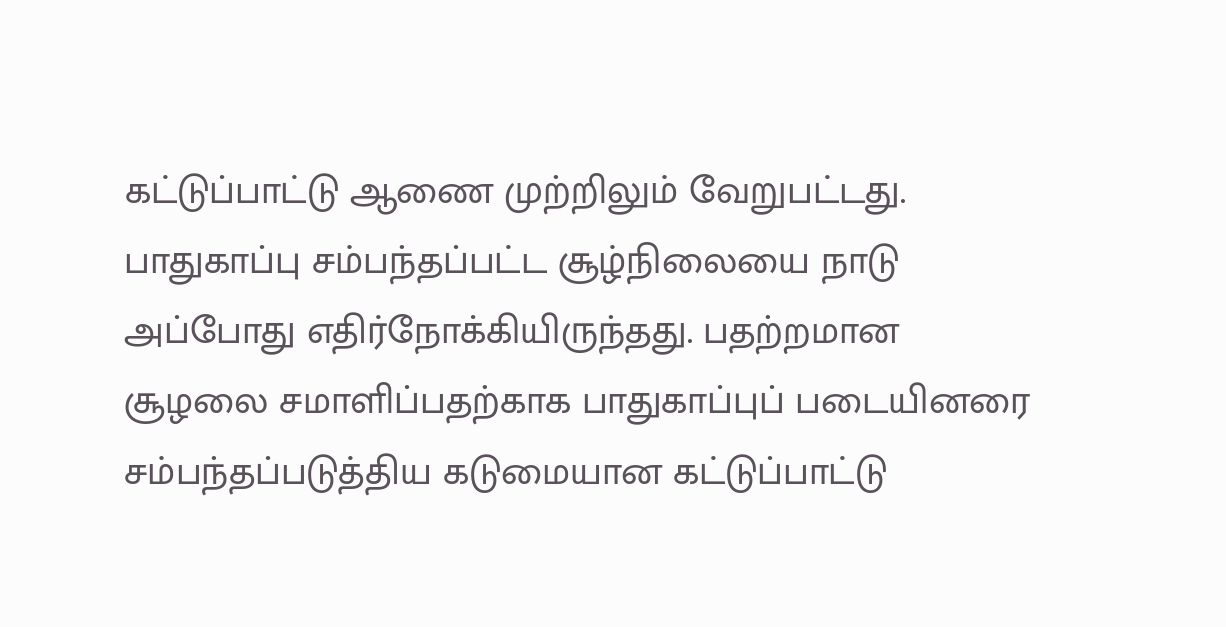கட்டுப்பாட்டு ஆணை முற்றிலும் வேறுபட்டது. பாதுகாப்பு சம்பந்தப்பட்ட சூழ்நிலையை நாடு அப்போது எதிர்நோக்கியிருந்தது. பதற்றமான சூழலை சமாளிப்பதற்காக பாதுகாப்புப் படையினரை சம்பந்தப்படுத்திய கடுமையான கட்டுப்பாட்டு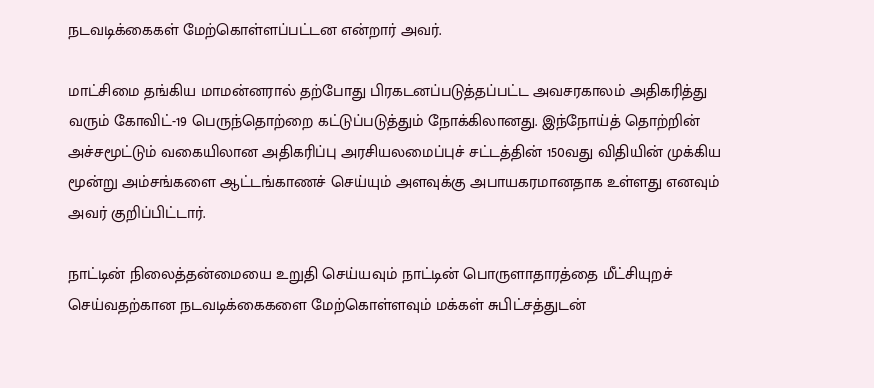நடவடிக்கைகள் மேற்கொள்ளப்பட்டன என்றார் அவர்.

மாட்சிமை தங்கிய மாமன்னரால் தற்போது பிரகடனப்படுத்தப்பட்ட அவசரகாலம் அதிகரித்து வரும் கோவிட்-19 பெருந்தொற்றை கட்டுப்படுத்தும் நோக்கிலானது. இந்நோய்த் தொற்றின் அச்சமூட்டும் வகையிலான அதிகரிப்பு அரசியலமைப்புச் சட்டத்தின் 150வது விதியின் முக்கிய மூன்று அம்சங்களை ஆட்டங்காணச் செய்யும் அளவுக்கு அபாயகரமானதாக உள்ளது எனவும் அவர் குறிப்பிட்டார்.

நாட்டின் நிலைத்தன்மையை உறுதி செய்யவும் நாட்டின் பொருளாதாரத்தை மீட்சியுறச் செய்வதற்கான நடவடிக்கைகளை மேற்கொள்ளவும் மக்கள் சுபிட்சத்துடன்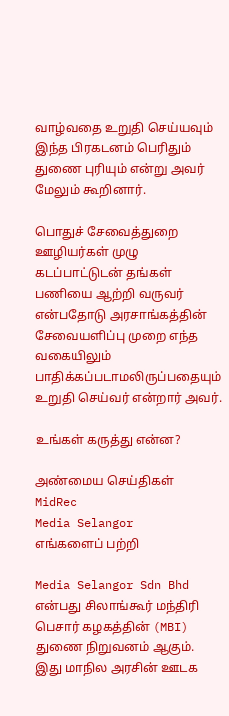வாழ்வதை உறுதி செய்யவும் இந்த பிரகடனம் பெரிதும் துணை புரியும் என்று அவர் மேலும் கூறினார்.

பொதுச் சேவைத்துறை ஊழியர்கள் முழு கடப்பாட்டுடன் தங்கள்  பணியை ஆற்றி வருவர் என்பதோடு அரசாங்கத்தின் சேவையளிப்பு முறை எந்த வகையிலும் பாதிக்கப்படாமலிருப்பதையும் உறுதி செய்வர் என்றார் அவர்.

உங்கள் கருத்து என்ன?

அண்மைய செய்திகள்
MidRec
Media Selangor
எங்களைப் பற்றி

Media Selangor Sdn Bhd என்பது சிலாங்கூர் மந்திரி பெசார் கழகத்தின் (MBI) துணை நிறுவனம் ஆகும். இது மாநில அரசின் ஊடக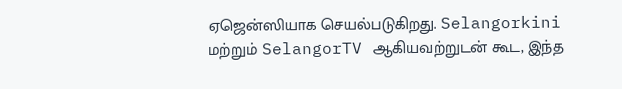ஏஜென்ஸியாக செயல்படுகிறது. Selangorkini மற்றும் SelangorTV ஆகியவற்றுடன் கூட, இந்த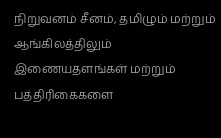நிறுவனம் சீனம், தமிழும் மற்றும் ஆங்கிலத்திலும் இணையதளங்கள் மற்றும் பத்திரிகைகளை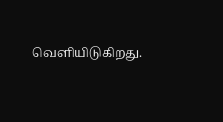வெளியிடுகிறது.